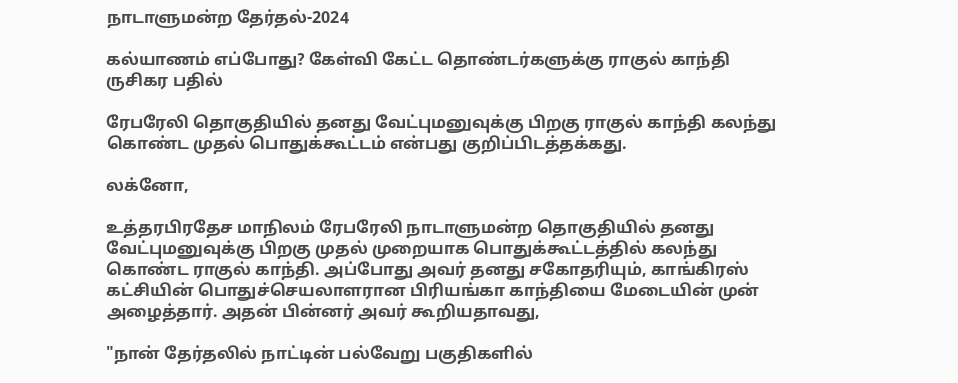நாடாளுமன்ற தேர்தல்-2024

கல்யாணம் எப்போது? கேள்வி கேட்ட தொண்டர்களுக்கு ராகுல் காந்தி ருசிகர பதில்

ரேபரேலி தொகுதியில் தனது வேட்புமனுவுக்கு பிறகு ராகுல் காந்தி கலந்து கொண்ட முதல் பொதுக்கூட்டம் என்பது குறிப்பிடத்தக்கது.

லக்னோ,

உத்தரபிரதேச மாநிலம் ரேபரேலி நாடாளுமன்ற தொகுதியில் தனது வேட்புமனுவுக்கு பிறகு முதல் முறையாக பொதுக்கூட்டத்தில் கலந்து கொண்ட ராகுல் காந்தி. அப்போது அவர் தனது சகோதரியும், காங்கிரஸ் கட்சியின் பொதுச்செயலாளரான பிரியங்கா காந்தியை மேடையின் முன் அழைத்தார். அதன் பின்னர் அவர் கூறியதாவது,

"நான் தேர்தலில் நாட்டின் பல்வேறு பகுதிகளில்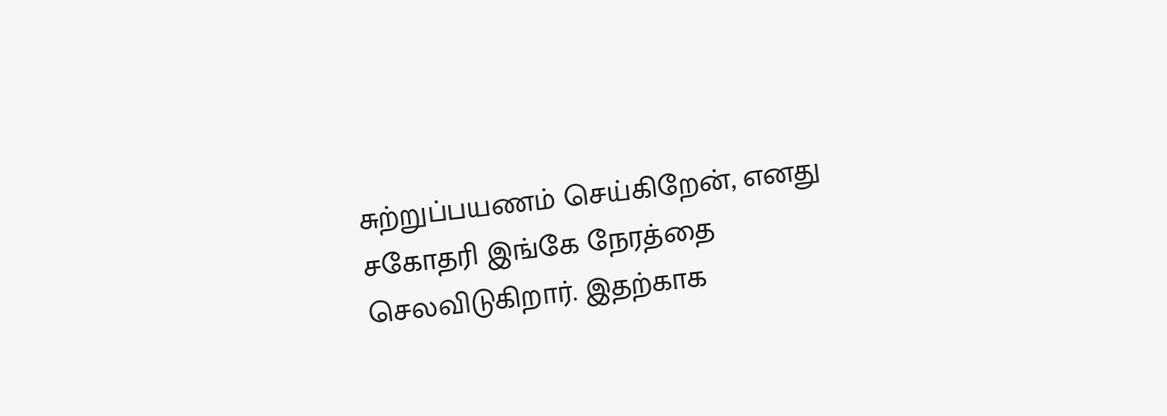சுற்றுப்பயணம் செய்கிறேன், எனது சகோதரி இங்கே நேரத்தை செலவிடுகிறார். இதற்காக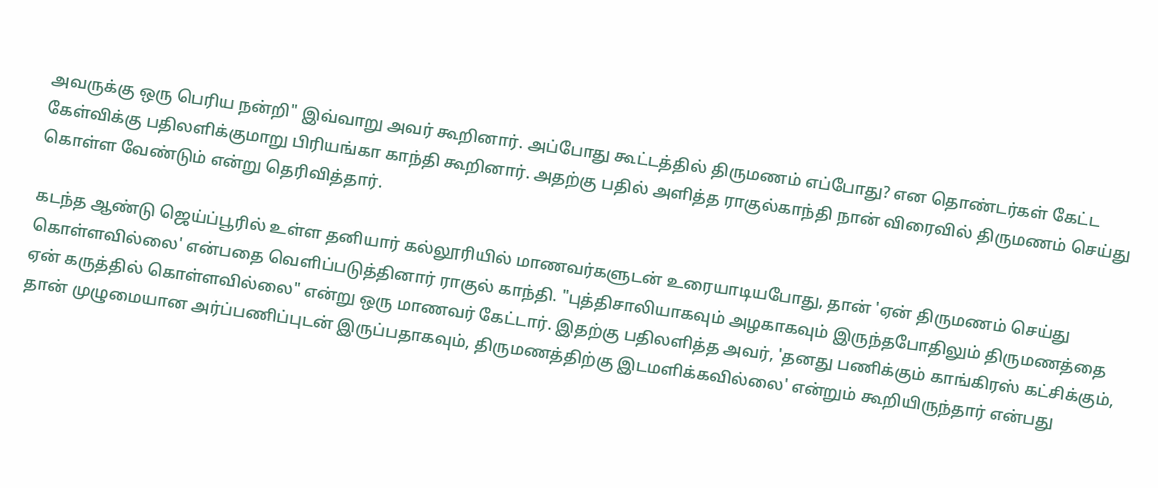அவருக்கு ஒரு பெரிய நன்றி" இவ்வாறு அவர் கூறினார். அப்போது கூட்டத்தில் திருமணம் எப்போது? என தொண்டர்கள் கேட்ட கேள்விக்கு பதிலளிக்குமாறு பிரியங்கா காந்தி கூறினார். அதற்கு பதில் அளித்த ராகுல்காந்தி நான் விரைவில் திருமணம் செய்து கொள்ள வேண்டும் என்று தெரிவித்தார்.

கடந்த ஆண்டு ஜெய்ப்பூரில் உள்ள தனியார் கல்லூரியில் மாணவர்களுடன் உரையாடியபோது, தான் 'ஏன் திருமணம் செய்து கொள்ளவில்லை' என்பதை வெளிப்படுத்தினார் ராகுல் காந்தி. "புத்திசாலியாகவும் அழகாகவும் இருந்தபோதிலும் திருமணத்தை ஏன் கருத்தில் கொள்ளவில்லை" என்று ஒரு மாணவர் கேட்டார். இதற்கு பதிலளித்த அவர், 'தனது பணிக்கும் காங்கிரஸ் கட்சிக்கும், தான் முழுமையான அர்ப்பணிப்புடன் இருப்பதாகவும், திருமணத்திற்கு இடமளிக்கவில்லை' என்றும் கூறியிருந்தார் என்பது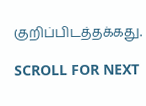குறிப்பிடத்தக்கது.

SCROLL FOR NEXT